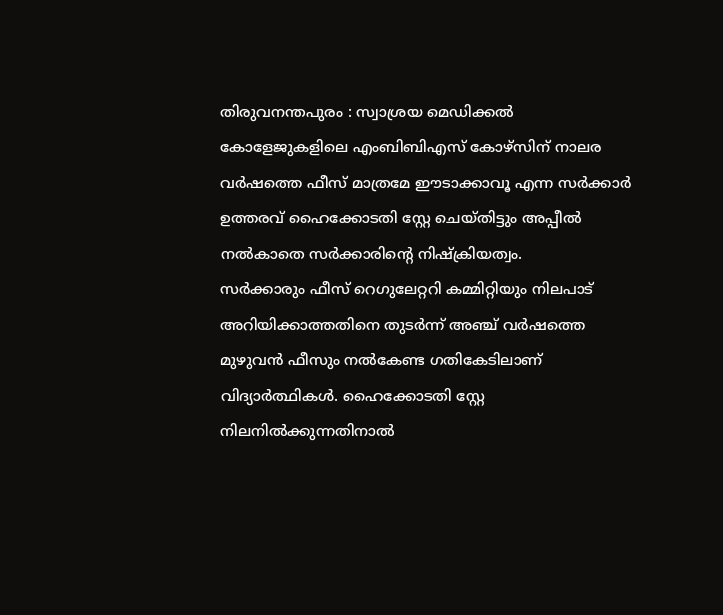തിരുവനന്തപുരം : സ്വാശ്രയ മെഡിക്കൽ കോളേജുകളിലെ എംബിബിഎസ് കോഴ്സിന് നാലര വർഷത്തെ ഫീസ് മാത്രമേ ഈടാക്കാവൂ എന്ന സർക്കാർ ഉത്തരവ് ഹൈക്കോടതി സ്റ്റേ ചെയ്തിട്ടും അപ്പീൽ നൽകാതെ സർക്കാരിന്റെ നിഷ്ക്രിയത്വം.
സർക്കാരും ഫീസ് റെഗുലേറ്ററി കമ്മിറ്റിയും നിലപാട് അറിയിക്കാത്തതിനെ തുടർന്ന് അഞ്ച് വർഷത്തെ മുഴുവൻ ഫീസും നൽകേണ്ട ഗതികേടിലാണ് വിദ്യാർത്ഥികൾ. ഹൈക്കോടതി സ്റ്റേ നിലനിൽക്കുന്നതിനാൽ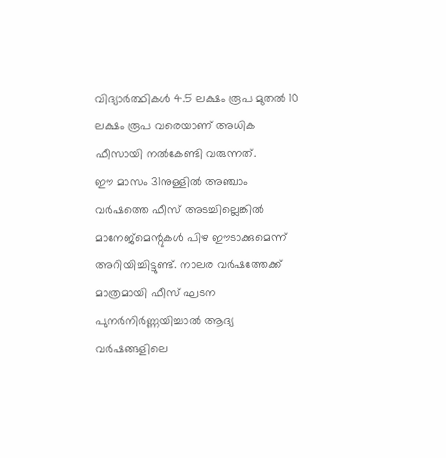വിദ്യാർത്ഥികൾ 4.5 ലക്ഷം രൂപ മുതൽ 10 ലക്ഷം രൂപ വരെയാണ് അധിക ഫീസായി നൽകേണ്ടി വരുന്നത്.
ഈ മാസം 31നുള്ളിൽ അഞ്ചാം വർഷത്തെ ഫീസ് അടച്ചില്ലെങ്കിൽ മാനേജ്മെന്റുകൾ പിഴ ഈടാക്കുമെന്ന് അറിയിച്ചിട്ടുണ്ട്. നാലര വർഷത്തേക്ക് മാത്രമായി ഫീസ് ഘടന പുനർനിർണ്ണയിച്ചാൽ ആദ്യ വർഷങ്ങളിലെ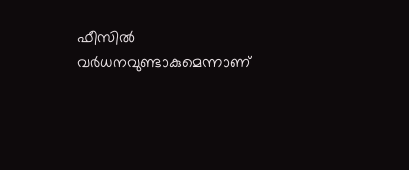ഫീസിൽ വർധനവുണ്ടാകുമെന്നാണ്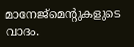മാനേജ്മെന്റുകളുടെ വാദം.